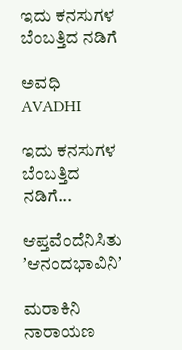ಇದು ಕನಸುಗಳ ಬೆಂಬತ್ತಿದ ನಡಿಗೆ‍

ಅವಧಿ AVADHI

ಇದು ಕನಸುಗಳ ಬೆಂಬತ್ತಿದ ನಡಿಗೆ...

ಆಪ್ತವೆಂದೆನಿಸಿತು ʼಆನಂದಭಾವಿನಿʼ

ಮರಾಕಿನಿ ನಾರಾಯಣ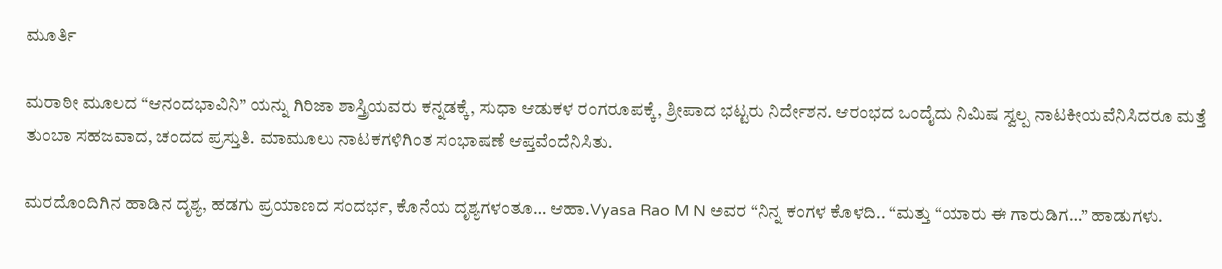ಮೂರ್ತಿ

ಮರಾಠೀ ಮೂಲದ “ಆನಂದಭಾವಿನಿ” ಯನ್ನು ಗಿರಿಜಾ ಶಾಸ್ತ್ರಿಯವರು ಕನ್ನಡಕ್ಕೆ, ಸುಧಾ ಆಡುಕಳ ರಂಗರೂಪಕ್ಕೆ, ಶ್ರೀಪಾದ ಭಟ್ಟರು ನಿರ್ದೇಶನ. ಆರಂಭದ ಒಂದೈದು ನಿಮಿಷ ಸ್ವಲ್ಪ ನಾಟಕೀಯವೆನಿಸಿದರೂ ಮತ್ತೆ ತುಂಬಾ ಸಹಜವಾದ, ಚಂದದ ಪ್ರಸ್ತುತಿ. ಮಾಮೂಲು ನಾಟಕಗಳಿಗಿಂತ ಸಂಭಾಷಣೆ ಆಪ್ತವೆಂದೆನಿಸಿತು.

ಮರದೊಂದಿಗಿನ ಹಾಡಿನ ದೃಶ್ಯ, ಹಡಗು ಪ್ರಯಾಣದ ಸಂದರ್ಭ, ಕೊನೆಯ ದೃಶ್ಯಗಳಂತೂ… ಆಹಾ.Vyasa Rao M N ಅವರ “ನಿನ್ನ ಕಂಗಳ ಕೊಳದಿ.. “ಮತ್ತು “ಯಾರು ಈ ಗಾರುಡಿಗ…” ಹಾಡುಗಳು.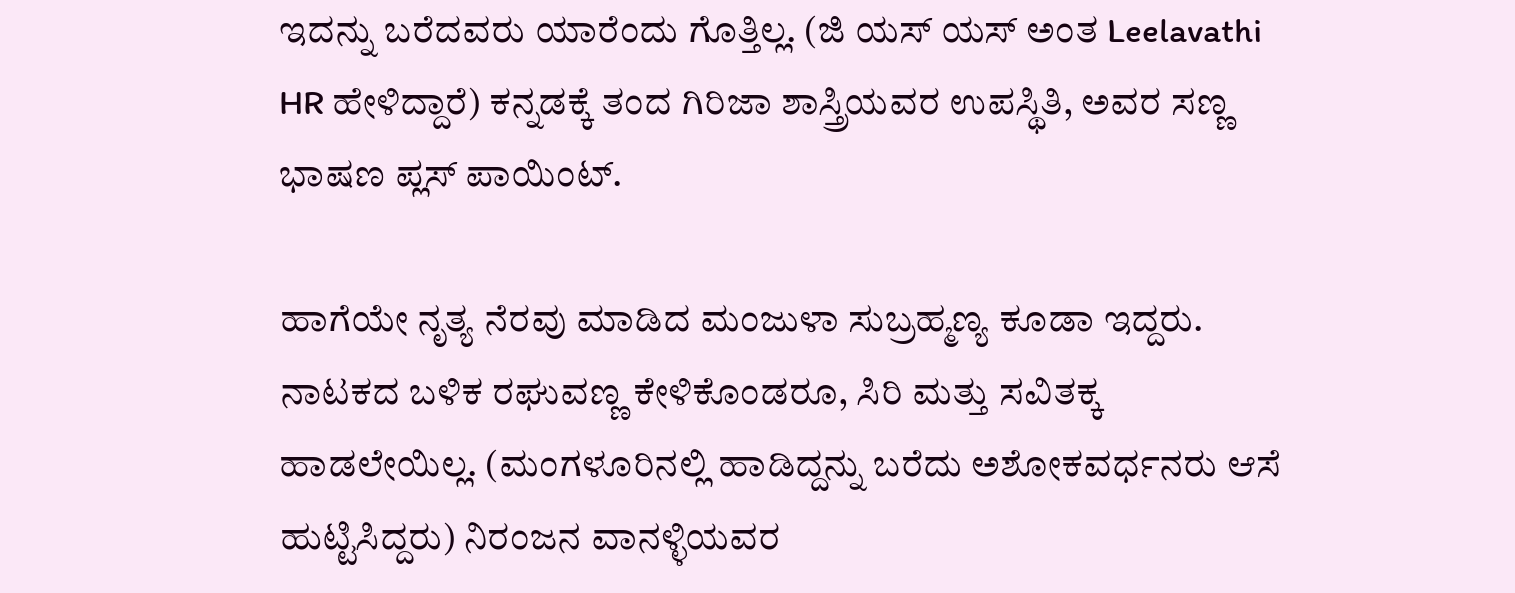ಇದನ್ನು ಬರೆದವರು ಯಾರೆಂದು ಗೊತ್ತಿಲ್ಲ. (ಜಿ ಯಸ್ ಯಸ್ ಅಂತ Leelavathi HR ಹೇಳಿದ್ದಾರೆ) ಕನ್ನಡಕ್ಕೆ ತಂದ ಗಿರಿಜಾ ಶಾಸ್ತ್ರಿಯವರ ಉಪಸ್ಥಿತಿ, ಅವರ ಸಣ್ಣ ಭಾಷಣ ಪ್ಲಸ್ ಪಾಯಿಂಟ್.

ಹಾಗೆಯೇ ನೃತ್ಯ ನೆರವು ಮಾಡಿದ ಮಂಜುಳಾ ಸುಬ್ರಹ್ಮಣ್ಯ ಕೂಡಾ ಇದ್ದರು. ನಾಟಕದ ಬಳಿಕ ರಘುವಣ್ಣ ಕೇಳಿಕೊಂಡರೂ, ಸಿರಿ ಮತ್ತು ಸವಿತಕ್ಕ ಹಾಡಲೇಯಿಲ್ಲ. (ಮಂಗಳೂರಿನಲ್ಲಿ ಹಾಡಿದ್ದನ್ನು ಬರೆದು ಅಶೋಕವರ್ಧನರು ಆಸೆ ಹುಟ್ಟಿಸಿದ್ದರು) ನಿರಂಜನ ವಾನಳ್ಳಿಯವರ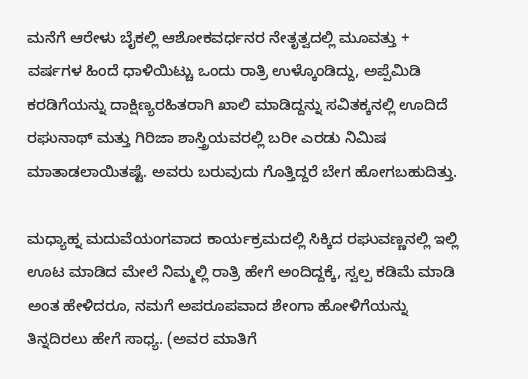ಮನೆಗೆ ಆರೇಳು ಬೈಕಲ್ಲಿ ಆಶೋಕವರ್ಧನರ ನೇತೃತ್ವದಲ್ಲಿ ಮೂವತ್ತು + ವರ್ಷಗಳ ಹಿಂದೆ ಧಾಳಿಯಿಟ್ಚು ಒಂದು ರಾತ್ರಿ ಉಳ್ಕೊಂಡಿದ್ದು, ಅಪ್ಪೆಮಿಡಿ ಕರಡಿಗೆಯನ್ನು ದಾಕ್ಷಿಣ್ಯರಹಿತರಾಗಿ ಖಾಲಿ ಮಾಡಿದ್ದನ್ನು ಸವಿತಕ್ಕನಲ್ಲಿ ಊದಿದೆ ರಘುನಾಥ್ ಮತ್ತು ಗಿರಿಜಾ ಶಾಸ್ತ್ರಿಯವರಲ್ಲಿ ಬರೀ ಎರಡು ನಿಮಿಷ ಮಾತಾಡಲಾಯಿತಷ್ಟೆ. ಅವರು ಬರುವುದು ಗೊತ್ತಿದ್ದರೆ ಬೇಗ ಹೋಗಬಹುದಿತ್ತು.

ಮಧ್ಯಾಹ್ನ ಮದುವೆಯಂಗವಾದ ಕಾರ್ಯಕ್ರಮದಲ್ಲಿ ಸಿಕ್ಕಿದ ರಘುವಣ್ಣನಲ್ಲಿ ಇಲ್ಲಿ ಊಟ ಮಾಡಿದ ಮೇಲೆ ನಿಮ್ಮಲ್ಲಿ ರಾತ್ರಿ ಹೇಗೆ ಅಂದಿದ್ದಕ್ಕೆ, ಸ್ವಲ್ಪ ಕಡಿಮೆ ಮಾಡಿ ಅಂತ ಹೇಳಿದರೂ, ನಮಗೆ ಅಪರೂಪವಾದ ಶೇಂಗಾ ಹೋಳಿಗೆಯನ್ನು ತಿನ್ನದಿರಲು ಹೇಗೆ ಸಾಧ್ಯ. (ಅವರ ಮಾತಿಗೆ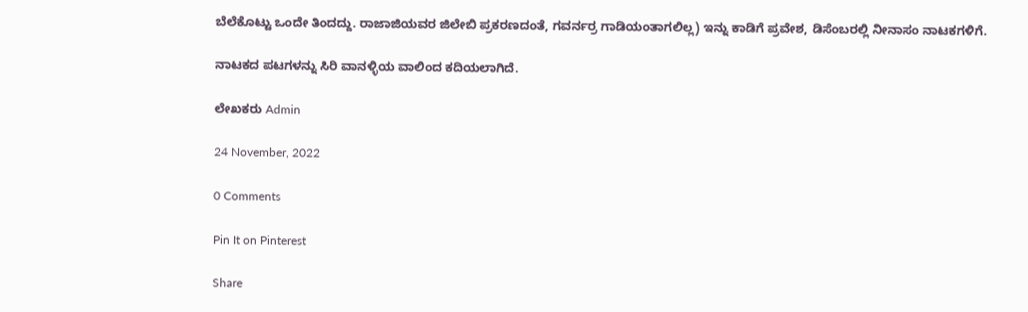ಬೆಲೆಕೊಟ್ಟು ಒಂದೇ ತಿಂದದ್ದು. ರಾಜಾಜಿಯವರ ಜಿಲೇಬಿ ಪ್ರಕರಣದಂತೆ, ಗವರ್ನರ್ರ ಗಾಡಿಯಂತಾಗಲಿಲ್ಲ) ಇನ್ನು ಕಾಡಿಗೆ ಪ್ರವೇಶ, ಡಿಸೆಂಬರಲ್ಲಿ ನೀನಾಸಂ ನಾಟಕಗಳಿಗೆ.

ನಾಟಕದ ಪಟಗಳನ್ನು ಸಿರಿ ವಾನಳ್ಳಿಯ ವಾಲಿಂದ ಕದಿಯಲಾಗಿದೆ.

ಲೇಖಕರು Admin

24 November, 2022

0 Comments

Pin It on Pinterest

Share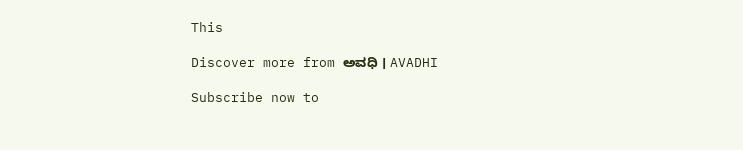This

Discover more from ಅವಧಿ । AVADHI

Subscribe now to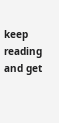keep reading and get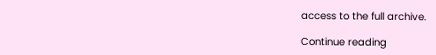access to the full archive.

Continue reading